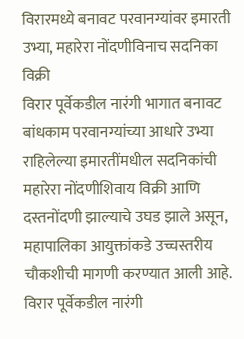विरारमध्ये बनावट परवानग्यांवर इमारती उभ्या, महारेरा नोंदणीविनाच सदनिका विक्री
विरार पूर्वेकडील नारंगी भागात बनावट बांधकाम परवानग्यांच्या आधारे उभ्या राहिलेल्या इमारतींमधील सदनिकांची महारेरा नोंदणीशिवाय विक्री आणि दस्तनोंदणी झाल्याचे उघड झाले असून, महापालिका आयुक्तांकडे उच्चस्तरीय चौकशीची मागणी करण्यात आली आहे.
विरार पूर्वेकडील नारंगी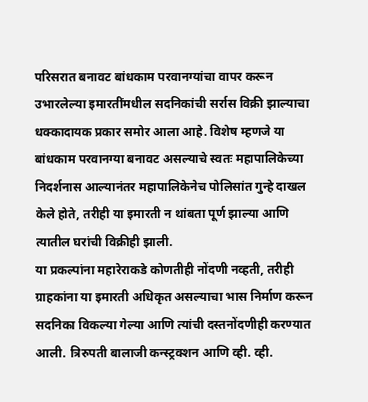परिसरात बनावट बांधकाम परवानग्यांचा वापर करून उभारलेल्या इमारतींमधील सदनिकांची सर्रास विक्री झाल्याचा धक्कादायक प्रकार समोर आला आहे. विशेष म्हणजे या बांधकाम परवानग्या बनावट असल्याचे स्वतः महापालिकेच्या निदर्शनास आल्यानंतर महापालिकेनेच पोलिसांत गुन्हे दाखल केले होते, तरीही या इमारती न थांबता पूर्ण झाल्या आणि त्यातील घरांची विक्रीही झाली.
या प्रकल्पांना महारेराकडे कोणतीही नोंदणी नव्हती, तरीही ग्राहकांना या इमारती अधिकृत असल्याचा भास निर्माण करून सदनिका विकल्या गेल्या आणि त्यांची दस्तनोंदणीही करण्यात आली. त्रिरुपती बालाजी कन्स्ट्रक्शन आणि व्ही. व्ही.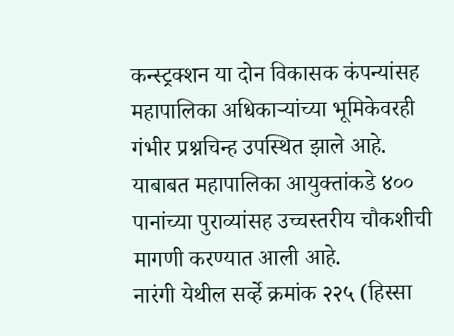कन्स्ट्रक्शन या दोन विकासक कंपन्यांसह महापालिका अधिकाऱ्यांच्या भूमिकेवरही गंभीर प्रश्नचिन्ह उपस्थित झाले आहे. याबाबत महापालिका आयुक्तांकडे ४०० पानांच्या पुराव्यांसह उच्चस्तरीय चौकशीची मागणी करण्यात आली आहे.
नारंगी येथील सर्व्हे क्रमांक २२५ (हिस्सा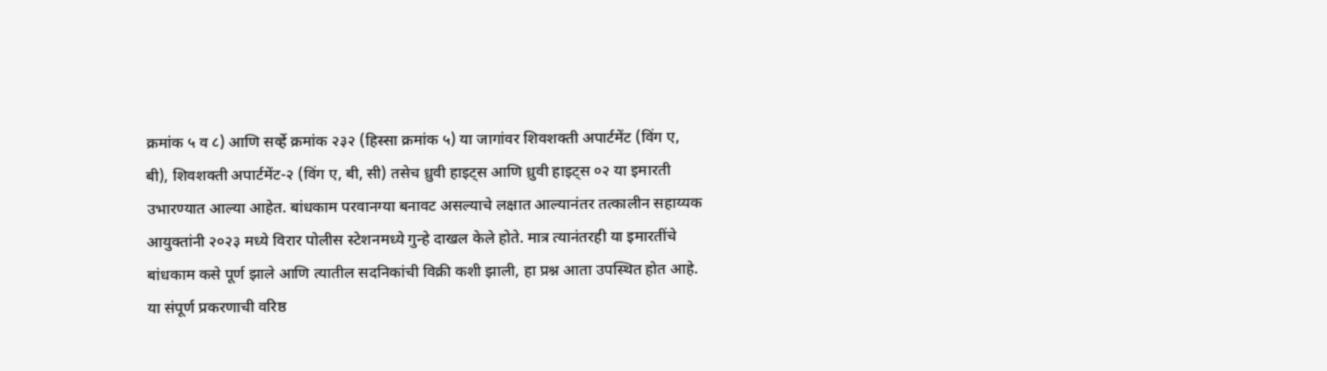क्रमांक ५ व ८) आणि सर्व्हे क्रमांक २३२ (हिस्सा क्रमांक ५) या जागांवर शिवशक्ती अपार्टमेंट (विंग ए, बी), शिवशक्ती अपार्टमेंट-२ (विंग ए, बी, सी) तसेच ध्रुवी हाइट्स आणि ध्रुवी हाइट्स ०२ या इमारती उभारण्यात आल्या आहेत. बांधकाम परवानग्या बनावट असल्याचे लक्षात आल्यानंतर तत्कालीन सहाय्यक आयुक्तांनी २०२३ मध्ये विरार पोलीस स्टेशनमध्ये गुन्हे दाखल केले होते. मात्र त्यानंतरही या इमारतींचे बांधकाम कसे पूर्ण झाले आणि त्यातील सदनिकांची विक्री कशी झाली, हा प्रश्न आता उपस्थित होत आहे.
या संपूर्ण प्रकरणाची वरिष्ठ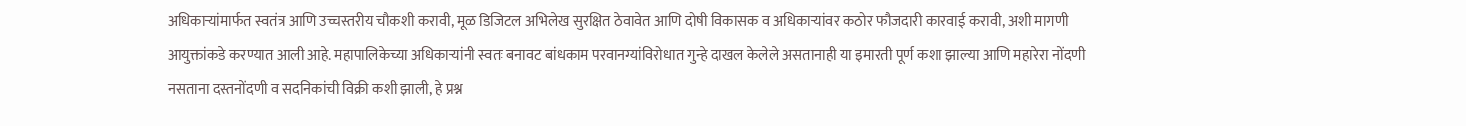अधिकाऱ्यांमार्फत स्वतंत्र आणि उच्चस्तरीय चौकशी करावी, मूळ डिजिटल अभिलेख सुरक्षित ठेवावेत आणि दोषी विकासक व अधिकाऱ्यांवर कठोर फौजदारी कारवाई करावी, अशी मागणी आयुक्तांकडे करण्यात आली आहे. महापालिकेच्या अधिकाऱ्यांनी स्वतः बनावट बांधकाम परवानग्यांविरोधात गुन्हे दाखल केलेले असतानाही या इमारती पूर्ण कशा झाल्या आणि महारेरा नोंदणी नसताना दस्तनोंदणी व सदनिकांची विक्री कशी झाली, हे प्रश्न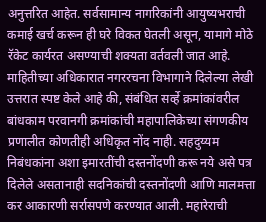अनुत्तरित आहेत. सर्वसामान्य नागरिकांनी आयुष्यभराची कमाई खर्च करून ही घरे विकत घेतली असून, यामागे मोठे रॅकेट कार्यरत असण्याची शक्यता वर्तवली जात आहे.
माहितीच्या अधिकारात नगररचना विभागाने दिलेल्या लेखी उत्तरात स्पष्ट केले आहे की, संबंधित सर्व्हे क्रमांकांवरील बांधकाम परवानगी क्रमांकांची महापालिकेच्या संगणकीय प्रणालीत कोणतीही अधिकृत नोंद नाही. सहदुय्यम निबंधकांना अशा इमारतींची दस्तनोंदणी करू नये असे पत्र दिलेले असतानाही सदनिकांची दस्तनोंदणी आणि मालमत्ता कर आकारणी सर्रासपणे करण्यात आली. महारेराची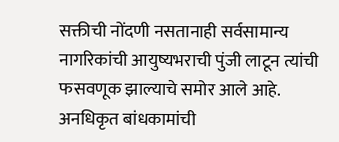सक्तीची नोंदणी नसतानाही सर्वसामान्य नागरिकांची आयुष्यभराची पुंजी लाटून त्यांची फसवणूक झाल्याचे समोर आले आहे. अनधिकृत बांधकामांची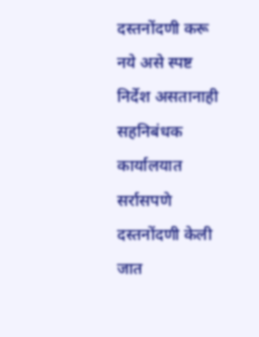दस्तनोंदणी करू नये असे स्पष्ट निर्देश असतानाही सहनिबंधक कार्यालयात सर्रासपणे दस्तनोंदणी केली जात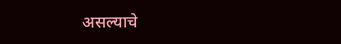असल्याचे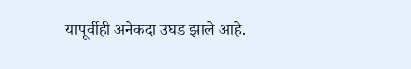यापूर्वीही अनेकदा उघड झाले आहे.